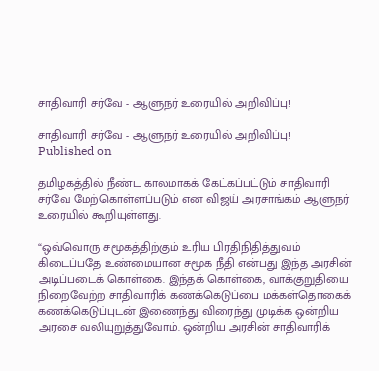சாதிவாரி சர்வே - ஆளுநர் உரையில் அறிவிப்பு!

சாதிவாரி சர்வே - ஆளுநர் உரையில் அறிவிப்பு!
Published on

தமிழகத்தில் நீண்ட காலமாகக் கேட்கப்பட்டும் சாதிவாரி சர்வே மேற்கொள்ளப்படும் என விஜய் அரசாங்கம் ஆளுநர் உரையில் கூறியுள்ளது.

“ஒவ்வொரு சமூகத்திற்கும் உரிய பிரதிநிதித்துவம் கிடைப்பதே உண்மையான சமூக நீதி என்பது இந்த அரசின் அடிப்படைக் கொள்கை. இந்தக் கொள்கை, வாக்குறுதியை நிறைவேற்ற சாதிவாரிக் கணக்கெடுப்பை மக்கள்தொகைக் கணக்கெடுப்புடன் இணைந்து விரைந்து முடிக்க ஒன்றிய அரசை வலியுறுத்துவோம். ஒன்றிய அரசின் சாதிவாரிக்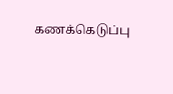கணக்கெடுப்பு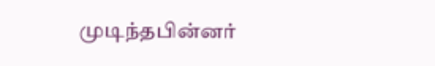முடிந்தபின்னர்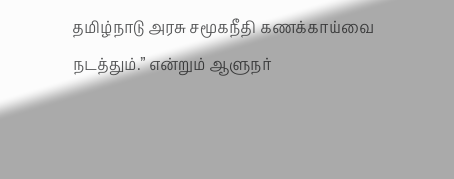தமிழ்நாடு அரசு சமூகநீதி கணக்காய்வை நடத்தும்.” என்றும் ஆளுநர்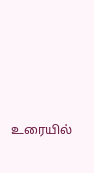உரையில்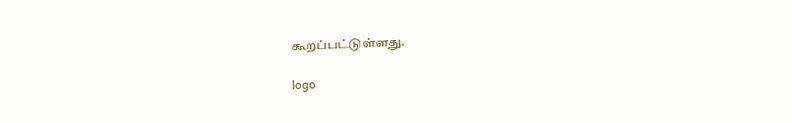கூறப்பட்டுள்ளது.

logo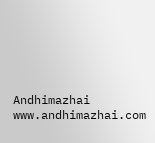Andhimazhai
www.andhimazhai.com